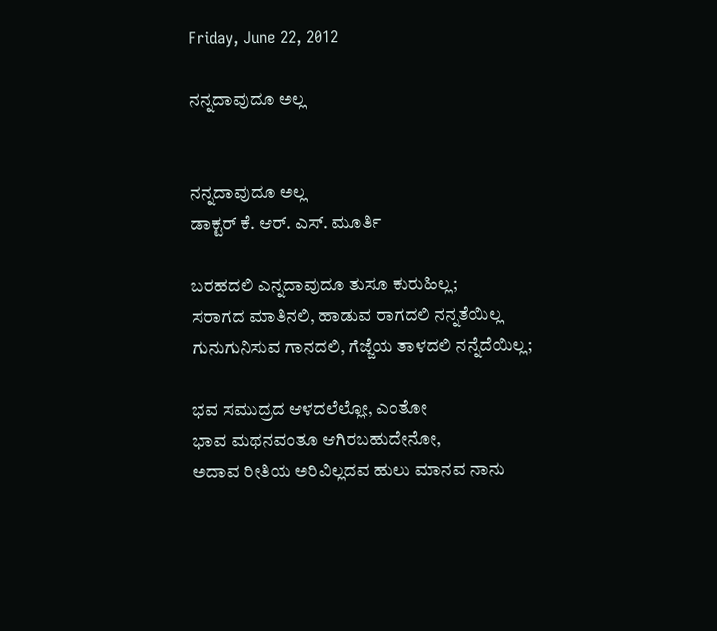Friday, June 22, 2012

ನನ್ನದಾವುದೂ ಅಲ್ಲ


ನನ್ನದಾವುದೂ ಅಲ್ಲ
ಡಾಕ್ಟರ್ ಕೆ. ಆರ್. ಎಸ್. ಮೂರ್ತಿ

ಬರಹದಲಿ ಎನ್ನದಾವುದೂ ತುಸೂ ಕುರುಹಿಲ್ಲ;
ಸರಾಗದ ಮಾತಿನಲಿ, ಹಾಡುವ ರಾಗದಲಿ ನನ್ನತೆಯಿಲ್ಲ
ಗುನುಗುನಿಸುವ ಗಾನದಲಿ, ಗೆಜ್ಜೆಯ ತಾಳದಲಿ ನನ್ನೆದೆಯಿಲ್ಲ;

ಭವ ಸಮುದ್ರದ ಆಳದಲೆಲ್ಲೋ, ಎಂತೋ
ಭಾವ ಮಥನವಂತೂ ಆಗಿರಬಹುದೇನೋ,
ಅದಾವ ರೀತಿಯ ಅರಿವಿಲ್ಲದವ ಹುಲು ಮಾನವ ನಾನು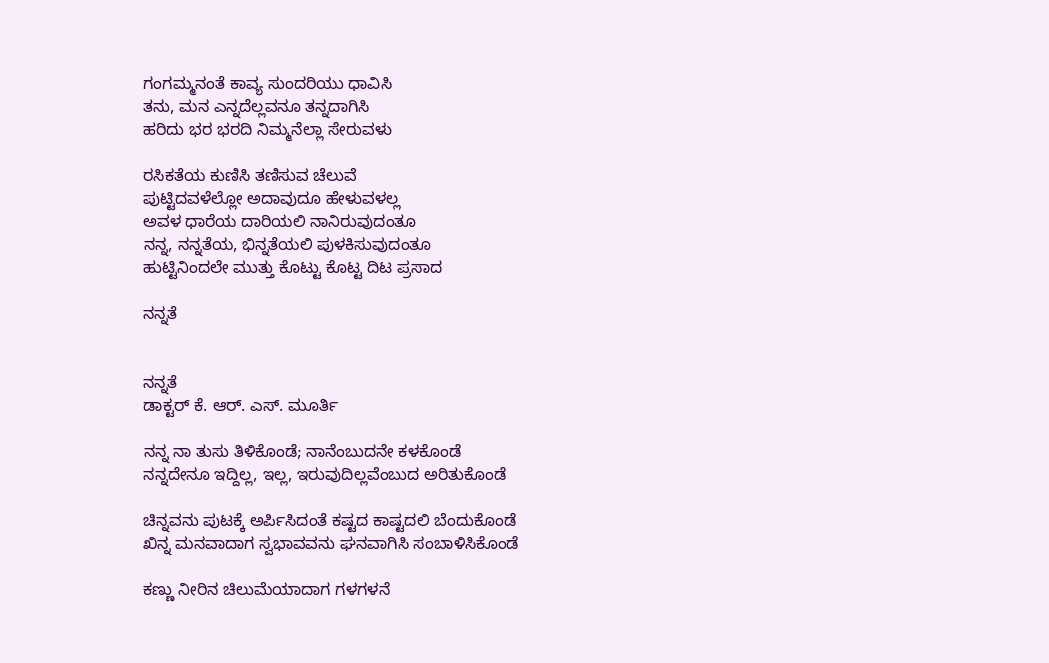ಗಂಗಮ್ಮನಂತೆ ಕಾವ್ಯ ಸುಂದರಿಯು ಧಾವಿಸಿ
ತನು, ಮನ ಎನ್ನದೆಲ್ಲವನೂ ತನ್ನದಾಗಿಸಿ
ಹರಿದು ಭರ ಭರದಿ ನಿಮ್ಮನೆಲ್ಲಾ ಸೇರುವಳು

ರಸಿಕತೆಯ ಕುಣಿಸಿ ತಣಿಸುವ ಚೆಲುವೆ
ಪುಟ್ಟಿದವಳೆಲ್ಲೋ ಅದಾವುದೂ ಹೇಳುವಳಲ್ಲ
ಅವಳ ಧಾರೆಯ ದಾರಿಯಲಿ ನಾನಿರುವುದಂತೂ
ನನ್ನ, ನನ್ನತೆಯ, ಭಿನ್ನತೆಯಲಿ ಪುಳಕಿಸುವುದಂತೂ
ಹುಟ್ಟಿನಿಂದಲೇ ಮುತ್ತು ಕೊಟ್ಟು ಕೊಟ್ಟ ದಿಟ ಪ್ರಸಾದ

ನನ್ನತೆ


ನನ್ನತೆ
ಡಾಕ್ಟರ್ ಕೆ. ಆರ್. ಎಸ್. ಮೂರ್ತಿ

ನನ್ನ ನಾ ತುಸು ತಿಳಿಕೊಂಡೆ; ನಾನೆಂಬುದನೇ ಕಳಕೊಂಡೆ
ನನ್ನದೇನೂ ಇದ್ದಿಲ್ಲ, ಇಲ್ಲ, ಇರುವುದಿಲ್ಲವೆಂಬುದ ಅರಿತುಕೊಂಡೆ

ಚಿನ್ನವನು ಪುಟಕ್ಕೆ ಅರ್ಪಿಸಿದಂತೆ ಕಷ್ಟದ ಕಾಷ್ಟದಲಿ ಬೆಂದುಕೊಂಡೆ
ಖಿನ್ನ ಮನವಾದಾಗ ಸ್ವಭಾವವನು ಘನವಾಗಿಸಿ ಸಂಬಾಳಿಸಿಕೊಂಡೆ

ಕಣ್ಣು ನೀರಿನ ಚಿಲುಮೆಯಾದಾಗ ಗಳಗಳನೆ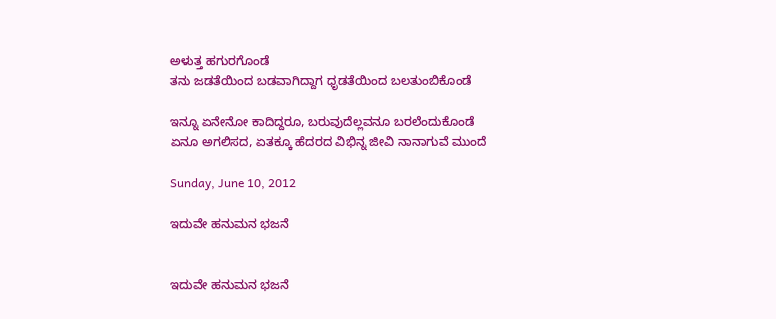ಅಳುತ್ತ ಹಗುರಗೊಂಡೆ
ತನು ಜಡತೆಯಿಂದ ಬಡವಾಗಿದ್ದಾಗ ಧೃಡತೆಯಿಂದ ಬಲತುಂಬಿಕೊಂಡೆ

ಇನ್ನೂ ಏನೇನೋ ಕಾದಿದ್ದರೂ, ಬರುವುದೆಲ್ಲವನೂ ಬರಲೆಂದುಕೊಂಡೆ
ಏನೂ ಅಗಲಿಸದ, ಏತಕ್ಕೂ ಹೆದರದ ವಿಭಿನ್ನ ಜೀವಿ ನಾನಾಗುವೆ ಮುಂದೆ

Sunday, June 10, 2012

ಇದುವೇ ಹನುಮನ ಭಜನೆ


ಇದುವೇ ಹನುಮನ ಭಜನೆ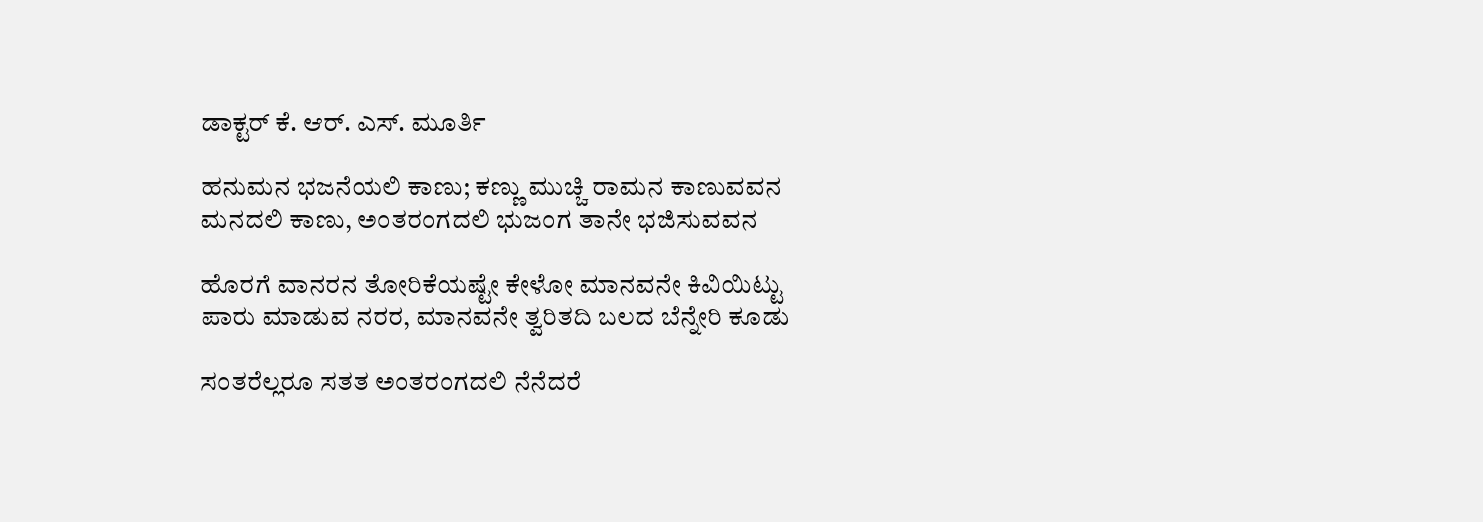ಡಾಕ್ಟರ್ ಕೆ. ಆರ್. ಎಸ್. ಮೂರ್ತಿ

ಹನುಮನ ಭಜನೆಯಲಿ ಕಾಣು; ಕಣ್ಣು ಮುಚ್ಚಿ ರಾಮನ ಕಾಣುವವನ
ಮನದಲಿ ಕಾಣು, ಅಂತರಂಗದಲಿ ಭುಜಂಗ ತಾನೇ ಭಜಿಸುವವನ

ಹೊರಗೆ ವಾನರನ ತೋರಿಕೆಯಷ್ಟೇ ಕೇಳೋ ಮಾನವನೇ ಕಿವಿಯಿಟ್ಟು
ಪಾರು ಮಾಡುವ ನರರ, ಮಾನವನೇ ತ್ವರಿತದಿ ಬಲದ ಬೆನ್ನೇರಿ ಕೂಡು

ಸಂತರೆಲ್ಲರೂ ಸತತ ಅಂತರಂಗದಲಿ ನೆನೆದರೆ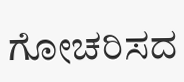ಗೋಚರಿಸದ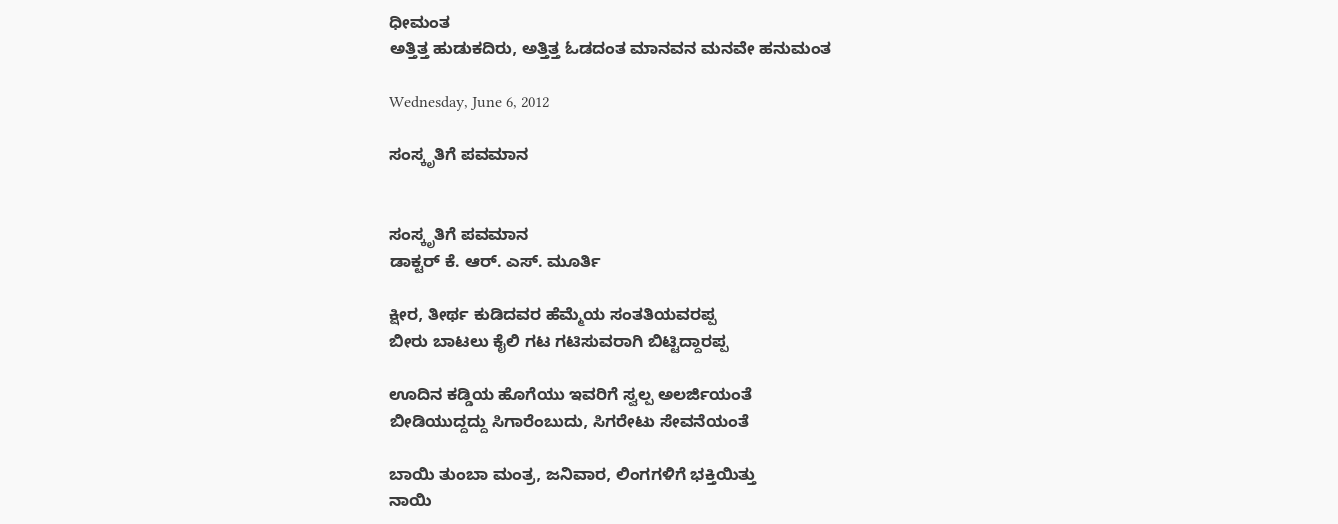ಧೀಮಂತ
ಅತ್ತಿತ್ತ ಹುಡುಕದಿರು, ಅತ್ತಿತ್ತ ಓಡದಂತ ಮಾನವನ ಮನವೇ ಹನುಮಂತ

Wednesday, June 6, 2012

ಸಂಸ್ಕೃತಿಗೆ ಪವಮಾನ


ಸಂಸ್ಕೃತಿಗೆ ಪವಮಾನ
ಡಾಕ್ಟರ್ ಕೆ. ಆರ್. ಎಸ್. ಮೂರ್ತಿ

ಕ್ಷೀರ, ತೀರ್ಥ ಕುಡಿದವರ ಹೆಮ್ಮೆಯ ಸಂತತಿಯವರಪ್ಪ
ಬೀರು ಬಾಟಲು ಕೈಲಿ ಗಟ ಗಟಿಸುವರಾಗಿ ಬಿಟ್ಟಿದ್ದಾರಪ್ಪ

ಊದಿನ ಕಡ್ಡಿಯ ಹೊಗೆಯು ಇವರಿಗೆ ಸ್ವಲ್ಪ ಅಲರ್ಜಿಯಂತೆ
ಬೀಡಿಯುದ್ದದ್ದು ಸಿಗಾರೆಂಬುದು, ಸಿಗರೇಟು ಸೇವನೆಯಂತೆ

ಬಾಯಿ ತುಂಬಾ ಮಂತ್ರ, ಜನಿವಾರ, ಲಿಂಗಗಳಿಗೆ ಭಕ್ತಿಯಿತ್ತು
ನಾಯಿ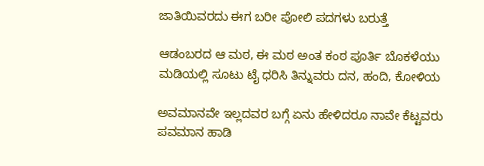ಜಾತಿಯಿವರದು ಈಗ ಬರೀ ಪೋಲಿ ಪದಗಳು ಬರುತ್ತೆ

ಆಡಂಬರದ ಆ ಮಠ, ಈ ಮಠ ಅಂತ ಕಂಠ ಪೂರ್ತಿ ಬೊಕಳೆಯು
ಮಡಿಯಲ್ಲಿ ಸೂಟು ಟೈ ಧರಿಸಿ ತಿನ್ನುವರು ದನ, ಹಂದಿ, ಕೋಳಿಯ

ಅವಮಾನವೇ ಇಲ್ಲದವರ ಬಗ್ಗೆ ಏನು ಹೇಳಿದರೂ ನಾವೇ ಕೆಟ್ಟವರು
ಪವಮಾನ ಹಾಡಿ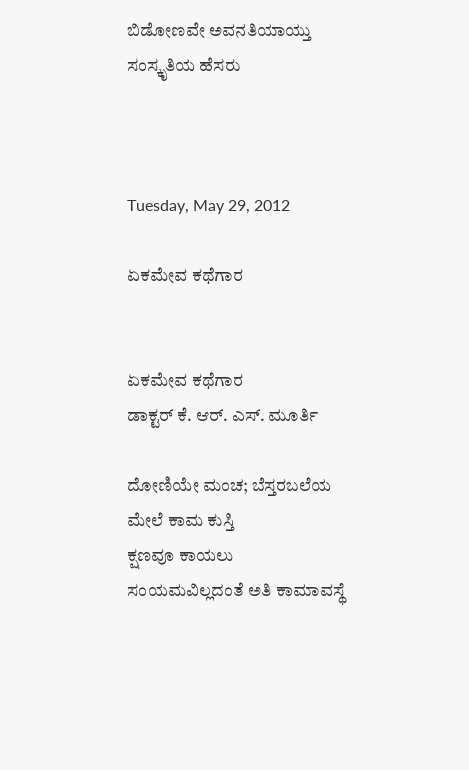ಬಿಡೋಣವೇ ಅವನತಿಯಾಯ್ತು ಸಂಸ್ಕೃತಿಯ ಹೆಸರು



Tuesday, May 29, 2012

ಏಕಮೇವ ಕಥೆಗಾರ


ಏಕಮೇವ ಕಥೆಗಾರ
ಡಾಕ್ಟರ್ ಕೆ. ಆರ್. ಎಸ್. ಮೂರ್ತಿ

ದೋಣಿಯೇ ಮಂಚ; ಬೆಸ್ತರಬಲೆಯ ಮೇಲೆ ಕಾಮ ಕುಸ್ತಿ
ಕ್ಷಣವೂ ಕಾಯಲು ಸಂಯಮವಿಲ್ಲದಂತೆ ಅತಿ ಕಾಮಾವಸ್ಥೆ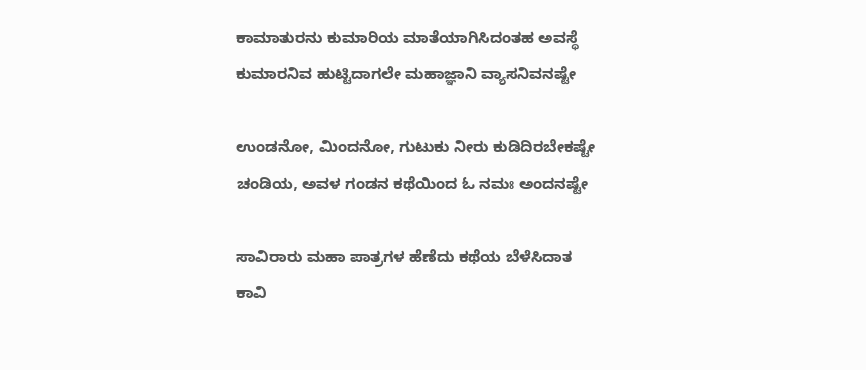ಕಾಮಾತುರನು ಕುಮಾರಿಯ ಮಾತೆಯಾಗಿಸಿದಂತಹ ಅವಸ್ಥೆ
ಕುಮಾರನಿವ ಹುಟ್ಟಿದಾಗಲೇ ಮಹಾಜ್ಞಾನಿ ವ್ಯಾಸನಿವನಷ್ಟೇ

ಉಂಡನೋ, ಮಿಂದನೋ, ಗುಟುಕು ನೀರು ಕುಡಿದಿರಬೇಕಷ್ಟೇ
ಚಂಡಿಯ, ಅವಳ ಗಂಡನ ಕಥೆಯಿಂದ ಓ ನಮಃ ಅಂದನಷ್ಟೇ

ಸಾವಿರಾರು ಮಹಾ ಪಾತ್ರಗಳ ಹೆಣೆದು ಕಥೆಯ ಬೆಳೆಸಿದಾತ
ಕಾವಿ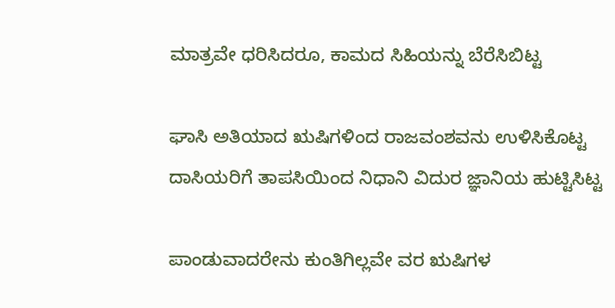ಮಾತ್ರವೇ ಧರಿಸಿದರೂ, ಕಾಮದ ಸಿಹಿಯನ್ನು ಬೆರೆಸಿಬಿಟ್ಟ

ಘಾಸಿ ಅತಿಯಾದ ಋಷಿಗಳಿಂದ ರಾಜವಂಶವನು ಉಳಿಸಿಕೊಟ್ಟ
ದಾಸಿಯರಿಗೆ ತಾಪಸಿಯಿಂದ ನಿಧಾನಿ ವಿದುರ ಜ್ಞಾನಿಯ ಹುಟ್ಟಿಸಿಟ್ಟ

ಪಾಂಡುವಾದರೇನು ಕುಂತಿಗಿಲ್ಲವೇ ವರ ಋಷಿಗಳ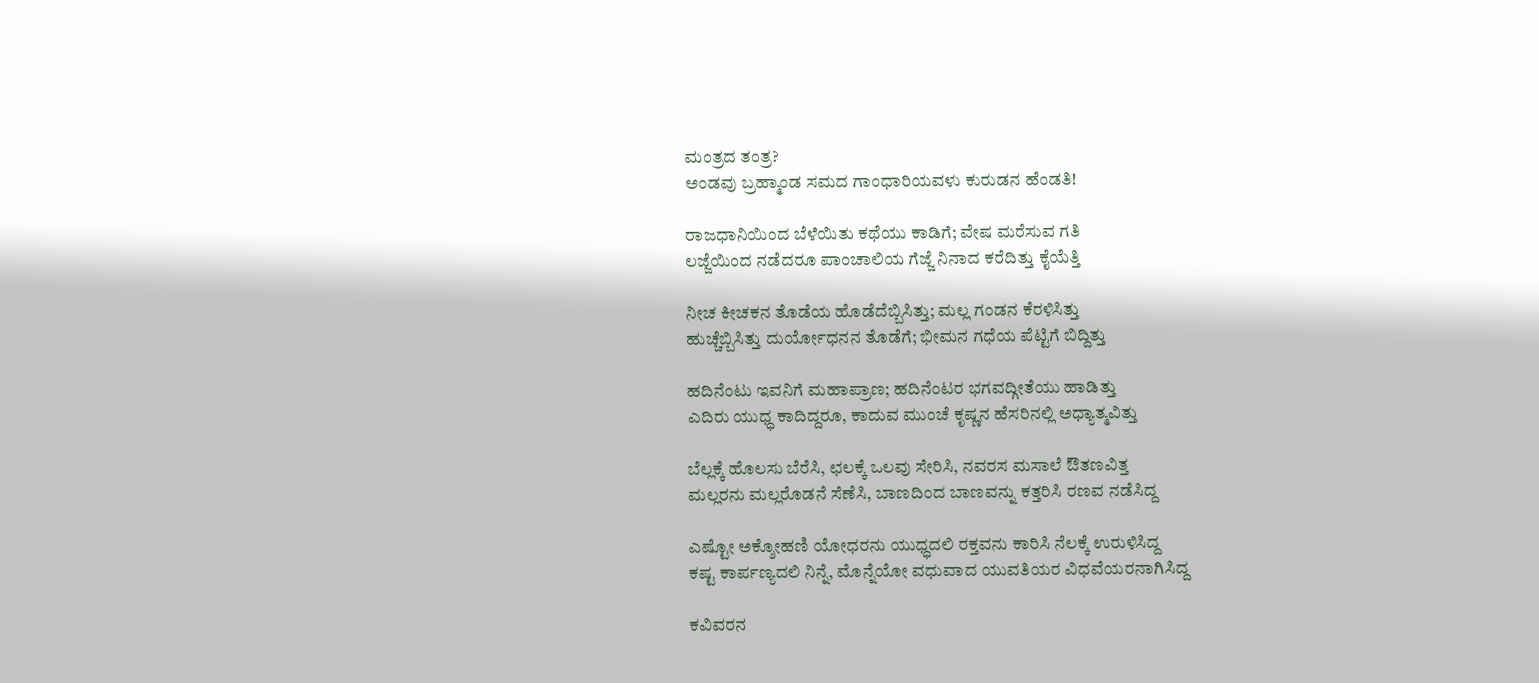ಮಂತ್ರದ ತಂತ್ರ?
ಅಂಡವು ಬ್ರಹ್ಮಾಂಡ ಸಮದ ಗಾಂಧಾರಿಯವಳು ಕುರುಡನ ಹೆಂಡತಿ!

ರಾಜಧಾನಿಯಿಂದ ಬೆಳೆಯಿತು ಕಥೆಯು ಕಾಡಿಗೆ; ವೇಷ ಮರೆಸುವ ಗತಿ
ಲಜ್ಜೆಯಿಂದ ನಡೆದರೂ ಪಾಂಚಾಲಿಯ ಗೆಜ್ಜೆ ನಿನಾದ ಕರೆದಿತ್ತು ಕೈಯೆತ್ತಿ

ನೀಚ ಕೀಚಕನ ತೊಡೆಯ ಹೊಡೆದೆಬ್ಬಿಸಿತ್ತು; ಮಲ್ಲ ಗಂಡನ ಕೆರಳಿಸಿತ್ತು
ಹುಚ್ಚೆಬ್ಬಿಸಿತ್ತು ದುರ್ಯೋಧನನ ತೊಡೆಗೆ; ಭೀಮನ ಗಧೆಯ ಪೆಟ್ಟಿಗೆ ಬಿದ್ದಿತ್ತು

ಹದಿನೆಂಟು ಇವನಿಗೆ ಮಹಾಪ್ರಾಣ; ಹದಿನೆಂಟರ ಭಗವದ್ಗೀತೆಯು ಹಾಡಿತ್ತು
ಎದಿರು ಯುಧ್ಧ ಕಾದಿದ್ದರೂ, ಕಾದುವ ಮುಂಚೆ ಕೃಷ್ಣನ ಹೆಸರಿನಲ್ಲಿ ಅಧ್ಯಾತ್ಮವಿತ್ತು

ಬೆಲ್ಲಕ್ಕೆ ಹೊಲಸು ಬೆರೆಸಿ, ಛಲಕ್ಕೆ ಒಲವು ಸೇರಿಸಿ, ನವರಸ ಮಸಾಲೆ ಔತಣವಿತ್ತ
ಮಲ್ಲರನು ಮಲ್ಲರೊಡನೆ ಸೆಣೆಸಿ, ಬಾಣದಿಂದ ಬಾಣವನ್ನು ಕತ್ತರಿಸಿ ರಣವ ನಡೆಸಿದ್ದ

ಎಷ್ಟೋ ಅಕ್ಶೋಹಣಿ ಯೋಧರನು ಯುಧ್ಧದಲಿ ರಕ್ತವನು ಕಾರಿಸಿ ನೆಲಕ್ಕೆ ಉರುಳಿಸಿದ್ದ
ಕಷ್ಟ ಕಾರ್ಪಣ್ಯದಲಿ ನಿನ್ನೆ, ಮೊನ್ನೆಯೋ ವಧುವಾದ ಯುವತಿಯರ ವಿಧವೆಯರನಾಗಿಸಿದ್ದ

ಕವಿವರನ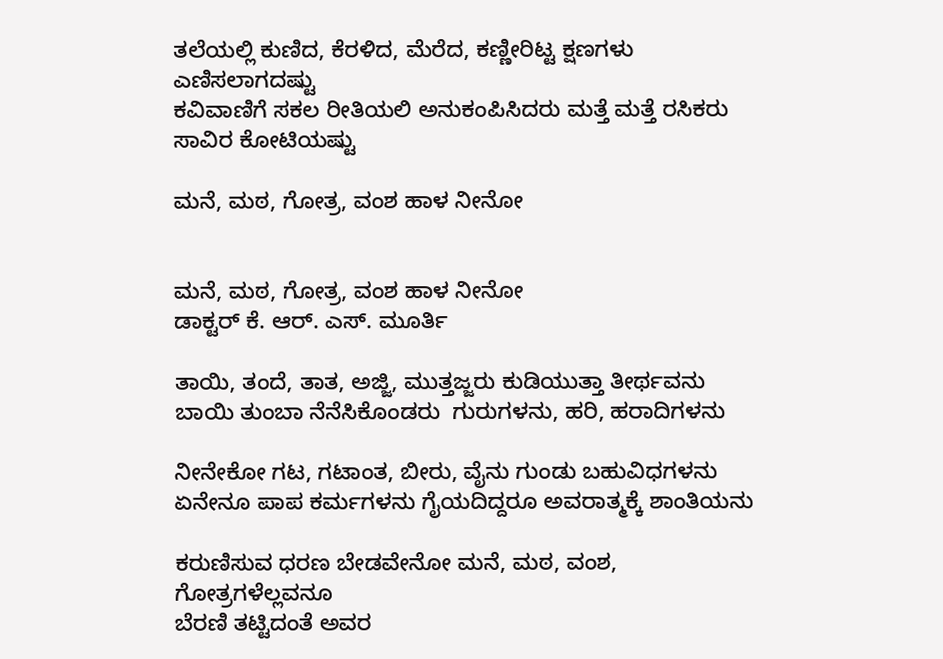ತಲೆಯಲ್ಲಿ ಕುಣಿದ, ಕೆರಳಿದ, ಮೆರೆದ, ಕಣ್ಣೀರಿಟ್ಟ ಕ್ಷಣಗಳು ಎಣಿಸಲಾಗದಷ್ಟು
ಕವಿವಾಣಿಗೆ ಸಕಲ ರೀತಿಯಲಿ ಅನುಕಂಪಿಸಿದರು ಮತ್ತೆ ಮತ್ತೆ ರಸಿಕರು ಸಾವಿರ ಕೋಟಿಯಷ್ಟು

ಮನೆ, ಮಠ, ಗೋತ್ರ, ವಂಶ ಹಾಳ ನೀನೋ


ಮನೆ, ಮಠ, ಗೋತ್ರ, ವಂಶ ಹಾಳ ನೀನೋ
ಡಾಕ್ಟರ್ ಕೆ. ಆರ್. ಎಸ್. ಮೂರ್ತಿ

ತಾಯಿ, ತಂದೆ, ತಾತ, ಅಜ್ಜಿ, ಮುತ್ತಜ್ಜರು ಕುಡಿಯುತ್ತಾ ತೀರ್ಥವನು
ಬಾಯಿ ತುಂಬಾ ನೆನೆಸಿಕೊಂಡರು  ಗುರುಗಳನು, ಹರಿ, ಹರಾದಿಗಳನು

ನೀನೇಕೋ ಗಟ, ಗಟಾಂತ, ಬೀರು, ವೈನು ಗುಂಡು ಬಹುವಿಧಗಳನು
ಏನೇನೂ ಪಾಪ ಕರ್ಮಗಳನು ಗೈಯದಿದ್ದರೂ ಅವರಾತ್ಮಕ್ಕೆ ಶಾಂತಿಯನು

ಕರುಣಿಸುವ ಧರಣ ಬೇಡವೇನೋ ಮನೆ, ಮಠ, ವಂಶ, ಗೋತ್ರಗಳೆಲ್ಲವನೂ
ಬೆರಣಿ ತಟ್ಟಿದಂತೆ ಅವರ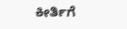ಕೀರ್ತಿಗೆ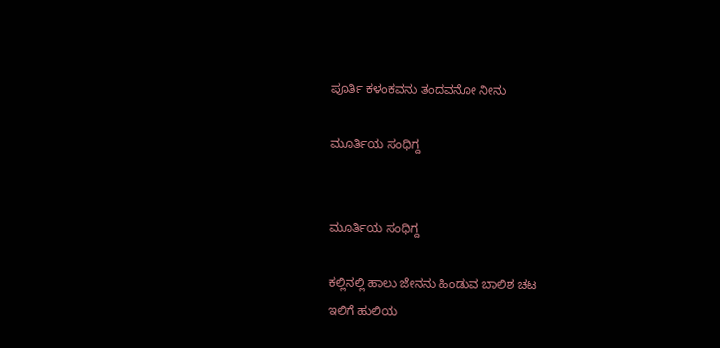ಪೂರ್ತಿ ಕಳಂಕವನು ತಂದವನೋ ನೀನು

ಮೂರ್ತಿಯ ಸಂಧಿಗ್ದ


ಮೂರ್ತಿಯ ಸಂಧಿಗ್ದ

ಕಲ್ಲಿನಲ್ಲಿ ಹಾಲು ಜೇನನು ಹಿಂಡುವ ಬಾಲಿಶ ಚಟ
ಇಲಿಗೆ ಹುಲಿಯ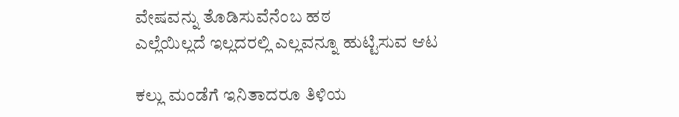ವೇಷವನ್ನು ತೊಡಿಸುವೆನೆಂಬ ಹಠ
ಎಲ್ಲೆಯಿಲ್ಲದೆ ಇಲ್ಲದರಲ್ಲಿ ಎಲ್ಲವನ್ನೂ ಹುಟ್ಟಿಸುವ ಆಟ

ಕಲ್ಲು ಮಂಡೆಗೆ ಇನಿತಾದರೂ ತಿಳಿಯ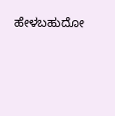ಹೇಳಬಹುದೋ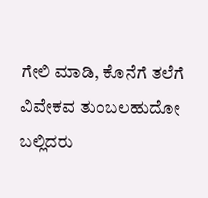ಗೇಲಿ ಮಾಡಿ, ಕೊನೆಗೆ ತಲೆಗೆ ವಿವೇಕವ ತುಂಬಲಹುದೋ
ಬಲ್ಲಿದರು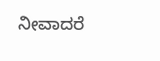ನೀವಾದರೆ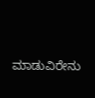ಮಾಡುವಿರೇನು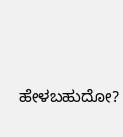ಹೇಳಬಹುದೋ?